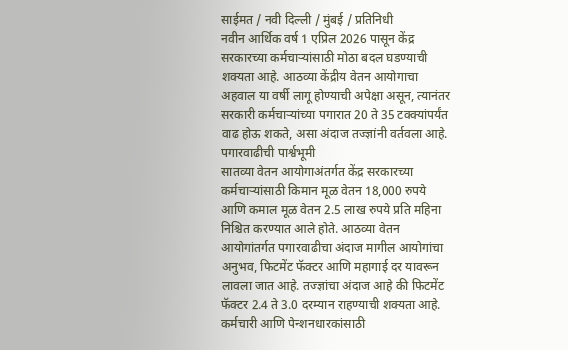साईमत / नवी दिल्ली / मुंबई / प्रतिनिधी
नवीन आर्थिक वर्ष 1 एप्रिल 2026 पासून केंद्र सरकारच्या कर्मचाऱ्यांसाठी मोठा बदल घडण्याची शक्यता आहे. आठव्या केंद्रीय वेतन आयोगाचा अहवाल या वर्षी लागू होण्याची अपेक्षा असून, त्यानंतर सरकारी कर्मचाऱ्यांच्या पगारात 20 ते 35 टक्क्यांपर्यंत वाढ होऊ शकते, असा अंदाज तज्ज्ञांनी वर्तवला आहे.
पगारवाढीची पार्श्वभूमी
सातव्या वेतन आयोगाअंतर्गत केंद्र सरकारच्या कर्मचाऱ्यांसाठी किमान मूळ वेतन 18,000 रुपये आणि कमाल मूळ वेतन 2.5 लाख रुपये प्रति महिना निश्चित करण्यात आले होते. आठव्या वेतन आयोगांतर्गत पगारवाढीचा अंदाज मागील आयोगांचा अनुभव, फिटमेंट फॅक्टर आणि महागाई दर यावरून लावला जात आहे. तज्ज्ञांचा अंदाज आहे की फिटमेंट फॅक्टर 2.4 ते 3.0 दरम्यान राहण्याची शक्यता आहे.
कर्मचारी आणि पेन्शनधारकांसाठी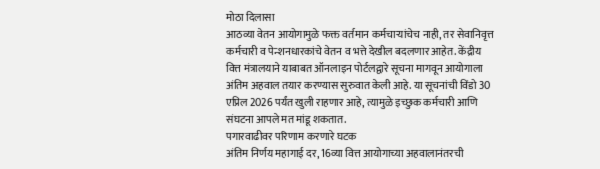मोठा दिलासा
आठव्या वेतन आयोगामुळे फक्त वर्तमान कर्मचाऱ्यांचेच नाही, तर सेवानिवृत्त कर्मचारी व पेन्शनधारकांचे वेतन व भत्ते देखील बदलणार आहेत. केंद्रीय वित्त मंत्रालयाने याबाबत ऑनलाइन पोर्टलद्वारे सूचना मागवून आयोगाला अंतिम अहवाल तयार करण्यास सुरुवात केली आहे. या सूचनांची विंडो 30 एप्रिल 2026 पर्यंत खुली राहणार आहे, त्यामुळे इच्छुक कर्मचारी आणि संघटना आपले मत मांडू शकतात.
पगारवाढीवर परिणाम करणारे घटक
अंतिम निर्णय महागाई दर, 16व्या वित्त आयोगाच्या अहवालानंतरची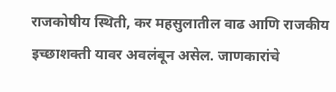राजकोषीय स्थिती, कर महसुलातील वाढ आणि राजकीय इच्छाशक्ती यावर अवलंबून असेल. जाणकारांचे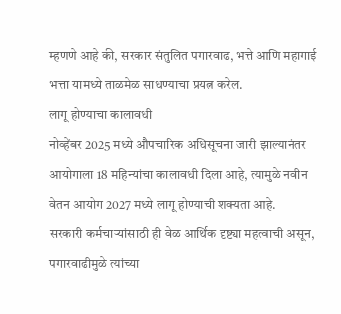म्हणणे आहे की, सरकार संतुलित पगारवाढ, भत्ते आणि महागाई भत्ता यामध्ये ताळमेळ साधण्याचा प्रयत्न करेल.
लागू होण्याचा कालावधी
नोव्हेंबर 2025 मध्ये औपचारिक अधिसूचना जारी झाल्यानंतर आयोगाला 18 महिन्यांचा कालावधी दिला आहे, त्यामुळे नवीन वेतन आयोग 2027 मध्ये लागू होण्याची शक्यता आहे.
सरकारी कर्मचाऱ्यांसाठी ही वेळ आर्थिक दृष्ट्या महत्वाची असून, पगारवाढीमुळे त्यांच्या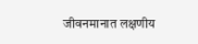जीवनमानात लक्षणीय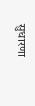सुधारणा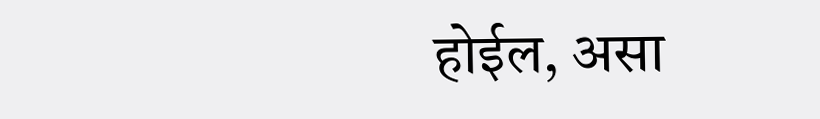होईल, असा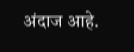अंदाज आहे.